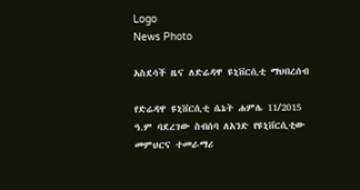Logo
News Photo

አስደሳች ዜና ለድሬዳዋ ዩኒቨርሲቲ ማህበረሰብ

የድሬዳዋ ዩኒቨርሲቲ ሴኔት ሐምሌ 11/2015 ዓ.ም ባደረገው ስብሰባ ለአንድ የዩኒቨርሲቲው መምህርና ተመራማሪ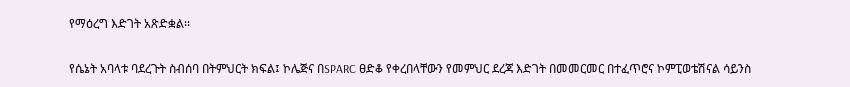የማዕረግ እድገት አጽድቋል፡፡

የሴኔት አባላቱ ባደረጉት ስብሰባ በትምህርት ክፍል፤ ኮሌጅና በSPARC ፀድቆ የቀረበላቸውን የመምህር ደረጃ እድገት በመመርመር በተፈጥሮና ኮምፒወቴሽናል ሳይንስ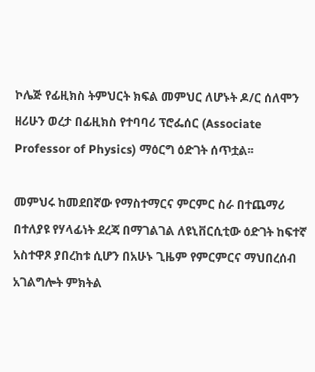ኮሌጅ የፊዚክስ ትምህርት ክፍል መምህር ለሆኑት ዶ/ር ሰለሞን ዘሪሁን ወረታ በፊዚክስ የተባባሪ ፕሮፌሰር (Associate Professor of Physics) ማዕርግ ዕድገት ሰጥቷል፡፡

መምህሩ ከመደበኛው የማስተማርና ምርምር ስራ በተጨማሪ  በተለያዩ የሃላፊነት ደረጃ በማገልገል ለዩኒቨርሲቲው ዕድገት ከፍተኛ አስተዋጾ ያበረከቱ ሲሆን በአሁኑ ጊዜም የምርምርና ማህበረሰብ አገልግሎት ምክትል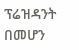ፕሬዝዳንት በመሆን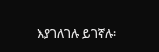እያገለገሉ ይገኛሉ፡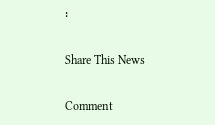፡

Share This News

Comment